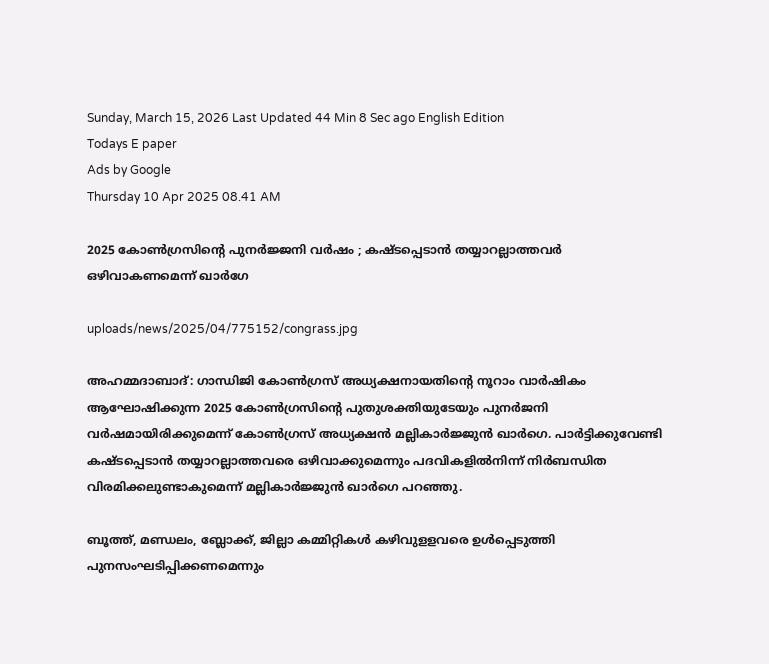Sunday, March 15, 2026 Last Updated 44 Min 8 Sec ago English Edition
Todays E paper
Ads by Google
Thursday 10 Apr 2025 08.41 AM

2025 കോണ്‍ഗ്രസിന്റെ പുനര്‍ജ്ജനി വര്‍ഷം ; കഷ്ടപ്പെടാന്‍ തയ്യാറല്ലാത്തവര്‍ ഒഴിവാകണമെന്ന് ഖാര്‍ഗേ

uploads/news/2025/04/775152/congrass.jpg

അഹമ്മദാബാദ്: ഗാന്ധിജി കോണ്‍ഗ്രസ് അധ്യക്ഷനായതിന്റെ നൂറാം വാര്‍ഷികം ആഘോഷിക്കുന്ന 2025 കോണ്‍ഗ്രസിന്റെ പുതുശക്തിയുടേയും പുനര്‍ജനി വര്‍ഷമായിരിക്കുമെന്ന് കോണ്‍ഗ്രസ് അധ്യക്ഷന്‍ മല്ലികാര്‍ജ്ജുന്‍ ഖാര്‍ഗെ. പാര്‍ട്ടിക്കുവേണ്ടി കഷ്ടപ്പെടാന്‍ തയ്യാറല്ലാത്തവരെ ഒഴിവാക്കുമെന്നും പദവികളില്‍നിന്ന് നിര്‍ബന്ധിത വിരമിക്കലുണ്ടാകുമെന്ന് മല്ലികാര്‍ജ്ജുന്‍ ഖാര്‍ഗെ പറഞ്ഞു.

ബൂത്ത്, മണ്ഡലം, ബ്ലോക്ക്, ജില്ലാ കമ്മിറ്റികള്‍ കഴിവുളളവരെ ഉള്‍പ്പെടുത്തി പുനസംഘടിപ്പിക്കണമെന്നും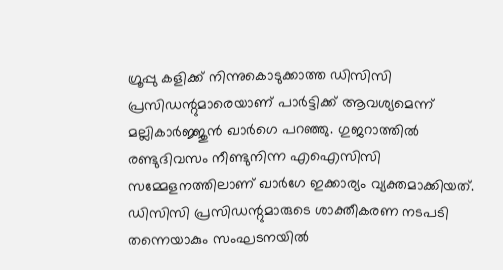ഗ്രൂപ്പു കളിക്ക് നിന്നുകൊടുക്കാത്ത ഡിസിസി പ്രസിഡന്റുമാരെയാണ് പാര്‍ട്ടിക്ക് ആവശ്യമെന്ന് മല്ലികാര്‍ജ്ജുന്‍ ഖാര്‍ഗെ പറഞ്ഞു. ഗുജറാത്തില്‍ രണ്ടുദിവസം നീണ്ടുനിന്ന എഐസിസി സമ്മേളനത്തിലാണ് ഖാര്‍ഗേ ഇക്കാര്യം വ്യക്തമാക്കിയത്. ഡിസിസി പ്രസിഡന്റുമാരുടെ ശാക്തീകരണ നടപടി തന്നെയാകും സംഘടനയില്‍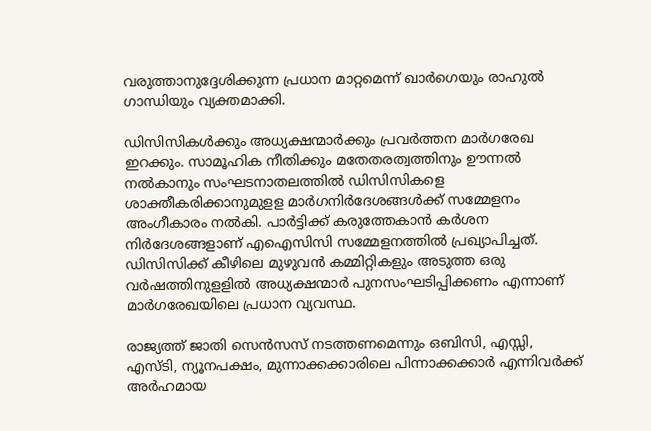വരുത്താനുദ്ദേശിക്കുന്ന പ്രധാന മാറ്റമെന്ന് ഖാര്‍ഗെയും രാഹുല്‍ ഗാന്ധിയും വ്യക്തമാക്കി.

ഡിസിസികള്‍ക്കും അധ്യക്ഷന്മാര്‍ക്കും പ്രവര്‍ത്തന മാര്‍ഗരേഖ ഇറക്കും. സാമൂഹിക നീതിക്കും മതേതരത്വത്തിനും ഊന്നല്‍ നല്‍കാനും സംഘടനാതലത്തില്‍ ഡിസിസികളെ ശാക്തീകരിക്കാനുമുളള മാര്‍ഗനിര്‍ദേശങ്ങള്‍ക്ക് സമ്മേളനം അംഗീകാരം നല്‍കി. പാര്‍ട്ടിക്ക് കരുത്തേകാന്‍ കര്‍ശന നിര്‍ദേശങ്ങളാണ് എഐസിസി സമ്മേളനത്തില്‍ പ്രഖ്യാപിച്ചത്. ഡിസിസിക്ക് കീഴിലെ മുഴുവന്‍ കമ്മിറ്റികളും അടുത്ത ഒരു വര്‍ഷത്തിനുളളില്‍ അധ്യക്ഷന്മാര്‍ പുനസംഘടിപ്പിക്കണം എന്നാണ് മാര്‍ഗരേഖയിലെ പ്രധാന വ്യവസ്ഥ.

രാജ്യത്ത് ജാതി സെന്‍സസ് നടത്തണമെന്നും ഒബിസി, എസ്സി, എസ്ടി, ന്യൂനപക്ഷം, മുന്നാക്കക്കാരിലെ പിന്നാക്കക്കാര്‍ എന്നിവര്‍ക്ക് അര്‍ഹമായ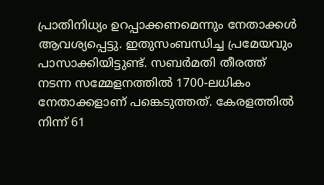പ്രാതിനിധ്യം ഉറപ്പാക്കണമെന്നും നേതാക്കള്‍ ആവശ്യപ്പെട്ടു. ഇതുസംബന്ധിച്ച പ്രമേയവും പാസാക്കിയിട്ടുണ്ട്. സബര്‍മതി തീരത്ത് നടന്ന സമ്മേളനത്തില്‍ 1700-ലധികം നേതാക്കളാണ് പങ്കെടുത്തത്. കേരളത്തില്‍ നിന്ന് 61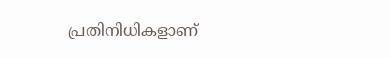പ്രതിനിധികളാണ്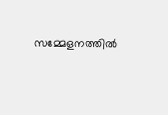സമ്മേളനത്തില്‍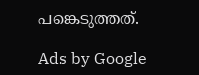പങ്കെടുത്തത്.

Ads by Google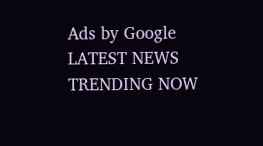Ads by Google
LATEST NEWS
TRENDING NOW